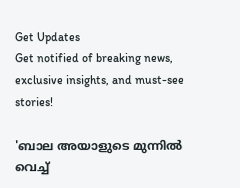Get Updates
Get notified of breaking news, exclusive insights, and must-see stories!

'ബാല അയാളുടെ മുന്നിൽ വെച്ച്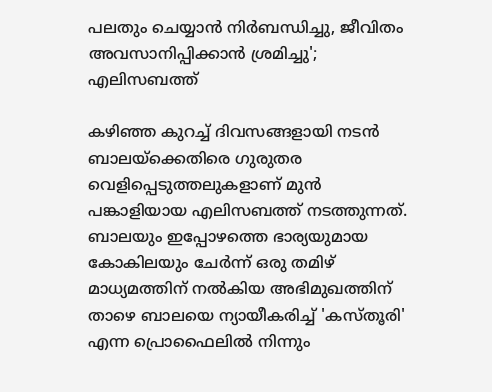പലതും ചെയ്യാൻ നിർബന്ധിച്ചു, ജീവിതം അവസാനിപ്പിക്കാൻ ശ്രമിച്ചു'; എലിസബത്ത്

കഴിഞ്ഞ കുറച്ച് ദിവസങ്ങളായി നടൻ ബാലയ്ക്കെതിരെ ഗുരുതര വെളിപ്പെടുത്തലുകളാണ് മുൻ പങ്കാളിയായ എലിസബത്ത് നടത്തുന്നത്. ബാലയും ഇപ്പോഴത്തെ ഭാര്യയുമായ കോകിലയും ചേർന്ന് ഒരു തമിഴ് മാധ്യമത്തിന് നൽകിയ അഭിമുഖത്തിന് താഴെ ബാലയെ ന്യായീകരിച്ച് 'കസ്തൂരി' എന്ന പ്രൊഫൈലിൽ നിന്നും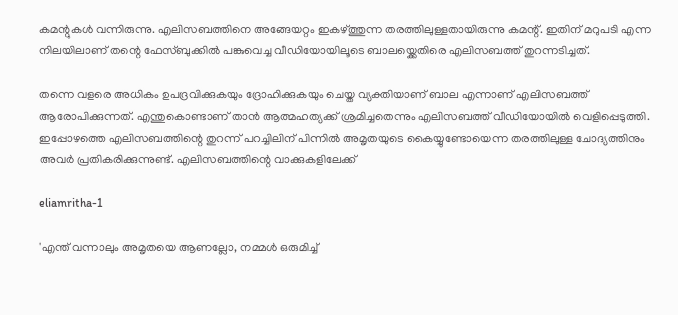കമന്റുകൾ വന്നിരുന്നു. എലിസബത്തിനെ അങ്ങേയറ്റം ഇകഴ്ത്തുന്ന തരത്തിലുള്ളതായിരുന്നു കമന്റ്. ഇതിന് മറുപടി എന്ന നിലയിലാണ് തന്റെ ഫേസ്ബുക്കിൽ പങ്കുവെച്ച വീഡിയോയിലൂടെ ബാലയ്ക്കെതിരെ എലിസബത്ത് തുറന്നടിച്ചത്.

തന്നെ വളരെ അധികം ഉപദ്രവിക്കുകയും ദ്രോഹിക്കുകയും ചെയ്ത വ്യക്തിയാണ് ബാല എന്നാണ് എലിസബത്ത് ആരോപിക്കുന്നത്. എന്തുകൊണ്ടാണ് താൻ ആത്മഹത്യക്ക് ശ്രമിച്ചതെന്നും എലിസബത്ത് വീഡിയോയിൽ വെളിപ്പെടുത്തി. ഇപ്പോഴത്തെ എലിസബത്തിന്റെ തുറന്ന് പറച്ചിലിന് പിന്നിൽ അമൃതയുടെ കൈയ്യുണ്ടോയെന്ന തരത്തിലുള്ള ചോദ്യത്തിനും അവർ പ്രതികരിക്കുന്നുണ്ട്. എലിസബത്തിന്റെ വാക്കുകളിലേക്ക്

eliamritha-1

'എന്ത് വന്നാലും അമൃതയെ ആണല്ലോ, നമ്മൾ ഒരുമിച്ച്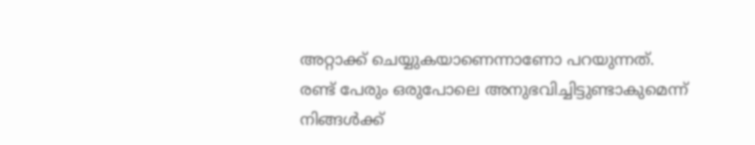അറ്റാക്ക് ചെയ്യുകയാണെന്നാണോ പറയുന്നത്. രണ്ട് പേരും ഒരുപോലെ അനുഭവിച്ചിട്ടുണ്ടാകുമെന്ന് നിങ്ങൾക്ക്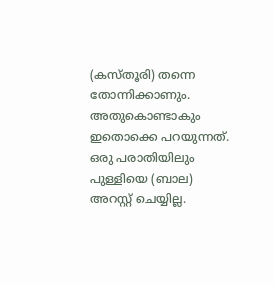(കസ്തൂരി) തന്നെ തോന്നിക്കാണും. അതുകൊണ്ടാകും ഇതൊക്കെ പറയുന്നത്. ഒരു പരാതിയിലും പുള്ളിയെ (ബാല) അറസ്റ്റ് ചെയ്യില്ല.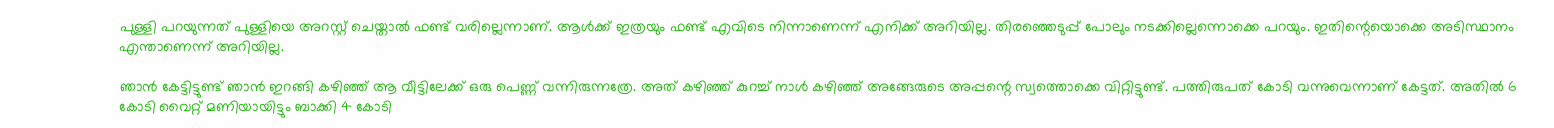പുള്ളി പറയുന്നത് പുള്ളിയെ അറസ്റ്റ് ചെയ്താൽ ഫണ്ട് വരില്ലെന്നാണ്. ആൾക്ക് ഇത്രയും ഫണ്ട് എവിടെ നിന്നാണെന്ന് എനിക്ക് അറിയില്ല. തിരഞ്ഞെടുപ്പ് പോലും നടക്കില്ലെന്നൊക്കെ പറയും. ഇതിന്റെയൊക്കെ അടിസ്ഥാനം എന്താണെന്ന് അറിയില്ല.

ഞാൻ കേട്ടിട്ടുണ്ട് ഞാൻ ഇറങ്ങി കഴിഞ്ഞ് ആ വീട്ടിലേക്ക് ഒരു പെണ്ണ് വന്നിരുന്നത്രേ. അത് കഴിഞ്ഞ് കുറച്ച് നാൾ കഴിഞ്ഞ് അങ്ങേരുടെ അപ്പന്റെ സ്വത്തൊക്കെ വിറ്റിട്ടുണ്ട്. പത്തിരുപത് കോടി വന്നുവെന്നാണ് കേട്ടത്. അതിൽ 6 കോടി വൈറ്റ് മണിയായിട്ടും ബാക്കി 4 കോടി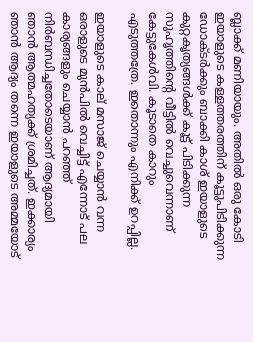ബ്ലാക്ക് മണിയായും. അതിൽ ഒരു കോടി ഇയാളുടെ കള്ളത്തരത്തിന് കൂട്ടുപിടിക്കുന്ന ഡോക്ടർക്കും ബാക്കി കാശ് ഇയാളുടെ കുറ്റകൃത്യങ്ങൾക്ക് കൂട്ട് പിടിക്കുന്ന സുഹൃത്തിന്റെ വീട്ടിൽ വെച്ചുവെന്നാണ് കേട്ടുകേൾവി. കൂടാതെ കാറും എടുത്തത്രേ. ഇതൊന്നും എനിക്ക് ഉറപ്പില്ല.

ഇയാളുടെ കാല് മസാജ് ചെയ്യാൻ വന്ന ഒരാളുടെ മുൻപിൽ വെച്ചിട്ട് എന്നോട് പല കാര്യങ്ങളും ചെയ്യാൻ പറഞ്ഞ് നിർബന്ധിച്ചതോടെയാണ് ആദ്യമായി ഞാൻ ആത്മഹത്യക്ക് ശ്രമിച്ചത്. ഇക്കാര്യം ഞാൻ ആദ്യം തന്നെ ഇയാളുടെ അമ്മയോട്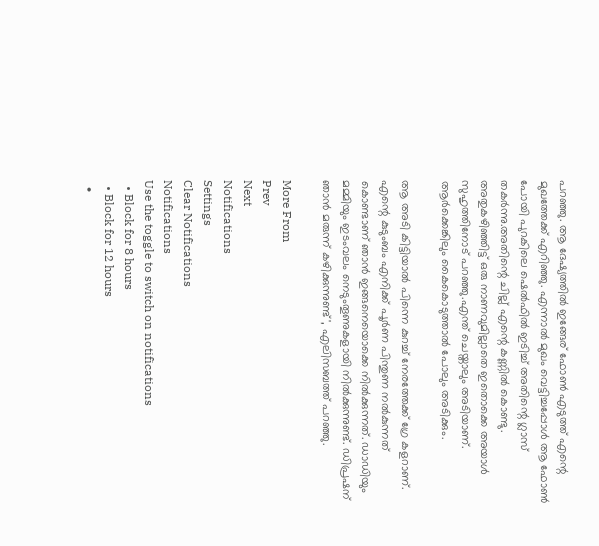പറഞ്ഞു. ആ ദേഷ്യത്തിൽ ഇങ്ങേര് ഫോൺ എടുത്ത് എന്റെ മുഖത്തേക്ക് എറിഞ്ഞു. എന്നാൽ മുഖം വെട്ടിച്ചപ്പോൾ ആ ഫോൺ പോയി പുറകിലെ ഷെൽഫിൽ ഇടിച്ച് അതിന്റെ ഗ്ലാസ് തകർന്നു.അതിന്റെ ചില്ല് എന്റെ കണ്ണിൽ കൊണ്ടു. അതുകഴിഞ്ഞിട്ട് ഒരു നാണവുമില്ലാതെ ഇതൊക്കെ അയാൾ സുഹൃത്തിനോട് പറഞ്ഞു.എന്ത് ചെയ്താലും അടിയാണ്. ആർക്കെങ്കിലും കൈകൊടുത്താൽ പോലും അടിക്കും.

ആ അടി കിട്ടിയാൽ പിന്നെ കുറച്ച് നേരത്തേക്ക് ഗ്രേ കളറാണ്. എന്റെ കുടുംബം എനിക്ക് പൂർണ പിന്തുണ നൽകുന്നത് കൊണ്ടാണ് ഞാൻ ഇങ്ങനെയൊക്കെ നിൽക്കുന്നത്. ഡാഡിയും മമ്മിയും ഇടംവലം നെടുംതൂണുകളായി നിൽക്കുന്നുണ്ട്. ഡിപ്രഷന് ഞാൻ മരുന്ന് കഴിക്കുന്നുണ്ട്', എലിസബത്ത് പറഞ്ഞു.

More From
Prev
Next
Notifications
Settings
Clear Notifications
Notifications
Use the toggle to switch on notifications
  • Block for 8 hours
  • Block for 12 hours
  •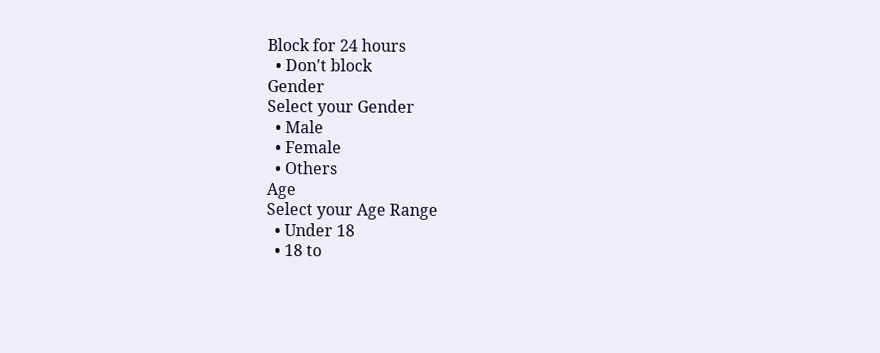Block for 24 hours
  • Don't block
Gender
Select your Gender
  • Male
  • Female
  • Others
Age
Select your Age Range
  • Under 18
  • 18 to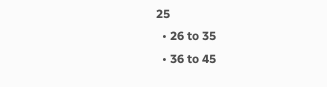25
  • 26 to 35
  • 36 to 45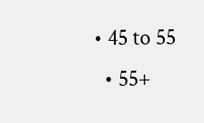• 45 to 55
  • 55+